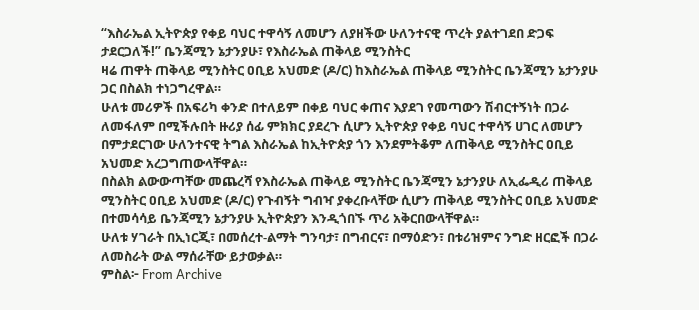“እስራኤል ኢትዮጵያ የቀይ ባህር ተዋሳኝ ለመሆን ለያዘችው ሁለንተናዊ ጥረት ያልተገደበ ድጋፍ ታደርጋለች!” ቤንጃሚን ኔታንያሁ፣ የእስራኤል ጠቅላይ ሚንስትር
ዛሬ ጠዋት ጠቅላይ ሚንስትር ዐቢይ አህመድ (ዶ/ር) ከእስራኤል ጠቅላይ ሚንስትር ቤንጃሚን ኔታንያሁ ጋር በስልክ ተነጋግረዋል።
ሁለቱ መሪዎች በአፍሪካ ቀንድ በተለይም በቀይ ባህር ቀጠና እያደገ የመጣውን ሽብርተኝነት በጋራ ለመፋለም በሚችሉበት ዙሪያ ሰፊ ምክክር ያደረጉ ሲሆን ኢትዮጵያ የቀይ ባህር ተዋሳኝ ሀገር ለመሆን በምታደርገው ሁለንተናዊ ትግል እስራኤል ከኢትዮጵያ ጎን እንደምትቆም ለጠቅላይ ሚንስትር ዐቢይ አህመድ አረጋግጠውላቸዋል።
በስልክ ልውውጣቸው መጨረሻ የእስራኤል ጠቅላይ ሚንስትር ቤንጃሚን ኔታንያሁ ለኢፌዲሪ ጠቅላይ ሚንስትር ዐቢይ አህመድ (ዶ/ር) የጉብኝት ግብዣ ያቀረቡላቸው ሲሆን ጠቅላይ ሚንስትር ዐቢይ አህመድ በተመሳሳይ ቤንጃሚን ኔታንያሁ ኢትዮጵያን እንዲጎበኙ ጥሪ አቅርበውላቸዋል።
ሁለቱ ሃገራት በኢነርጂ፣ በመሰረተ-ልማት ግንባታ፣ በግብርና፣ በማዕድን፣ በቱሪዝምና ንግድ ዘርፎች በጋራ ለመስራት ውል ማሰራቸው ይታወቃል።
ምስል፦ From Archive